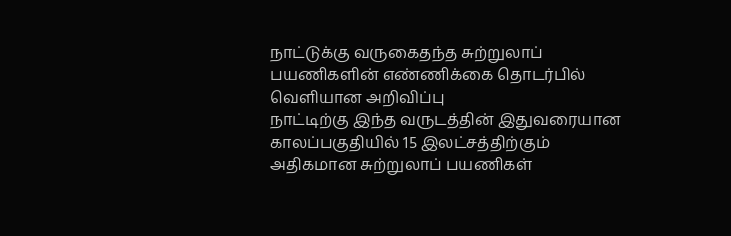நாட்டுக்கு வருகைதந்த சுற்றுலாப் பயணிகளின் எண்ணிக்கை தொடர்பில் வெளியான அறிவிப்பு
நாட்டிற்கு இந்த வருடத்தின் இதுவரையான காலப்பகுதியில் 15 இலட்சத்திற்கும் அதிகமான சுற்றுலாப் பயணிகள்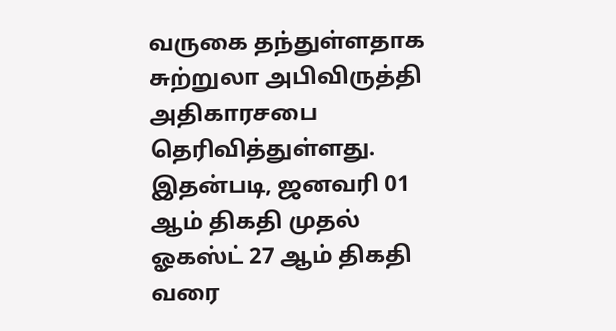வருகை தந்துள்ளதாக சுற்றுலா அபிவிருத்தி அதிகாரசபை தெரிவித்துள்ளது.
இதன்படி, ஜனவரி 01 ஆம் திகதி முதல் ஓகஸ்ட் 27 ஆம் திகதி வரை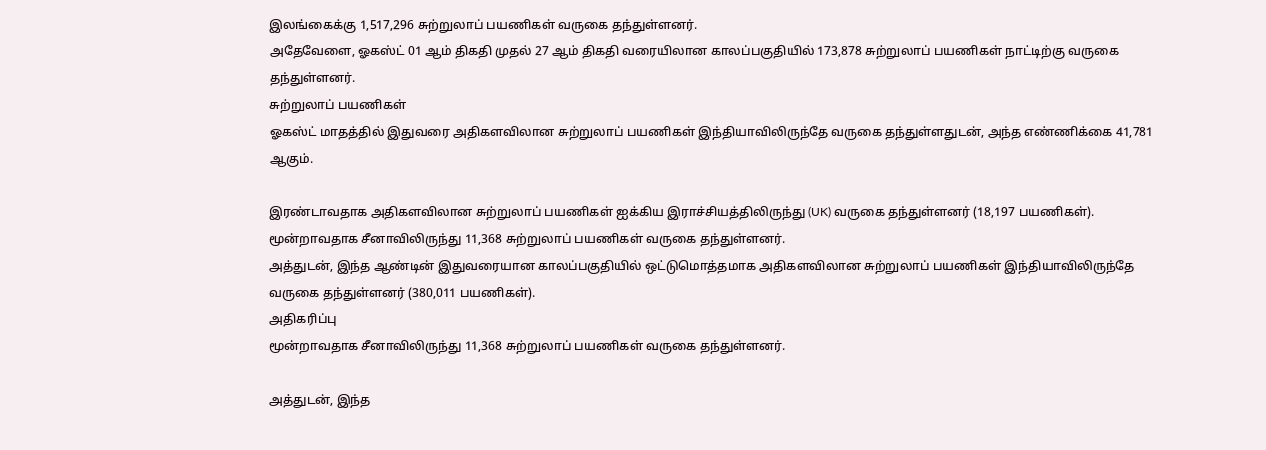இலங்கைக்கு 1,517,296 சுற்றுலாப் பயணிகள் வருகை தந்துள்ளனர்.
அதேவேளை, ஓகஸ்ட் 01 ஆம் திகதி முதல் 27 ஆம் திகதி வரையிலான காலப்பகுதியில் 173,878 சுற்றுலாப் பயணிகள் நாட்டிற்கு வருகை தந்துள்ளனர்.
சுற்றுலாப் பயணிகள்
ஓகஸ்ட் மாதத்தில் இதுவரை அதிகளவிலான சுற்றுலாப் பயணிகள் இந்தியாவிலிருந்தே வருகை தந்துள்ளதுடன், அந்த எண்ணிக்கை 41,781 ஆகும்.

இரண்டாவதாக அதிகளவிலான சுற்றுலாப் பயணிகள் ஐக்கிய இராச்சியத்திலிருந்து (UK) வருகை தந்துள்ளனர் (18,197 பயணிகள்). மூன்றாவதாக சீனாவிலிருந்து 11,368 சுற்றுலாப் பயணிகள் வருகை தந்துள்ளனர்.
அத்துடன், இந்த ஆண்டின் இதுவரையான காலப்பகுதியில் ஒட்டுமொத்தமாக அதிகளவிலான சுற்றுலாப் பயணிகள் இந்தியாவிலிருந்தே வருகை தந்துள்ளனர் (380,011 பயணிகள்).
அதிகரிப்பு
மூன்றாவதாக சீனாவிலிருந்து 11,368 சுற்றுலாப் பயணிகள் வருகை தந்துள்ளனர்.

அத்துடன், இந்த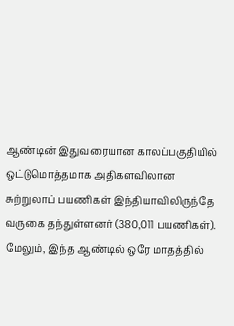ஆண்டின் இதுவரையான காலப்பகுதியில் ஒட்டுமொத்தமாக அதிகளவிலான சுற்றுலாப் பயணிகள் இந்தியாவிலிருந்தே வருகை தந்துள்ளனர் (380,011 பயணிகள்).
மேலும், இந்த ஆண்டில் ஒரே மாதத்தில்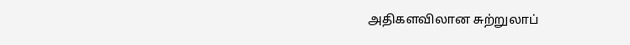அதிகளவிலான சுற்றுலாப்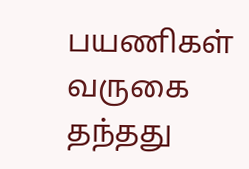பயணிகள் வருகை தந்தது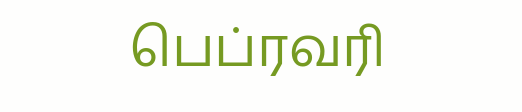பெப்ரவரி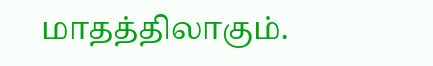மாதத்திலாகும்.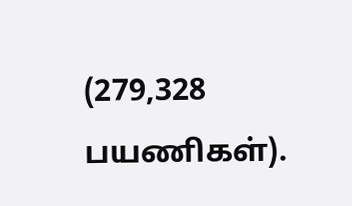(279,328 பயணிகள்).